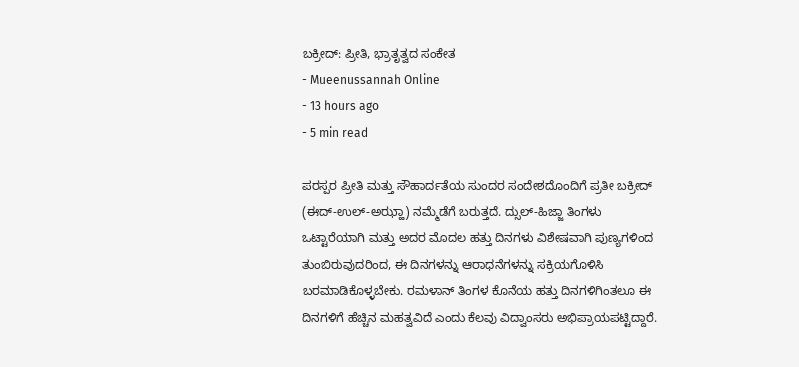ಬಕ್ರೀದ್: ಪ್ರೀತಿ, ಭ್ರಾತೃತ್ವದ ಸಂಕೇತ
- Mueenussannah Online
- 13 hours ago
- 5 min read

ಪರಸ್ಪರ ಪ್ರೀತಿ ಮತ್ತು ಸೌಹಾರ್ದತೆಯ ಸುಂದರ ಸಂದೇಶದೊಂದಿಗೆ ಪ್ರತೀ ಬಕ್ರೀದ್ (ಈದ್-ಉಲ್-ಅಝ್ಹಾ) ನಮ್ಮೆಡೆಗೆ ಬರುತ್ತದೆ. ದ್ಸುಲ್-ಹಿಜ್ಜಾ ತಿಂಗಳು ಒಟ್ಟಾರೆಯಾಗಿ ಮತ್ತು ಅದರ ಮೊದಲ ಹತ್ತು ದಿನಗಳು ವಿಶೇಷವಾಗಿ ಪುಣ್ಯಗಳಿಂದ ತುಂಬಿರುವುದರಿಂದ, ಈ ದಿನಗಳನ್ನು ಆರಾಧನೆಗಳನ್ನು ಸಕ್ರಿಯಗೊಳಿಸಿ ಬರಮಾಡಿಕೊಳ್ಳಬೇಕು. ರಮಳಾನ್ ತಿಂಗಳ ಕೊನೆಯ ಹತ್ತು ದಿನಗಳಿಗಿಂತಲೂ ಈ ದಿನಗಳಿಗೆ ಹೆಚ್ಚಿನ ಮಹತ್ವವಿದೆ ಎಂದು ಕೆಲವು ವಿದ್ವಾಂಸರು ಅಭಿಪ್ರಾಯಪಟ್ಟಿದ್ದಾರೆ.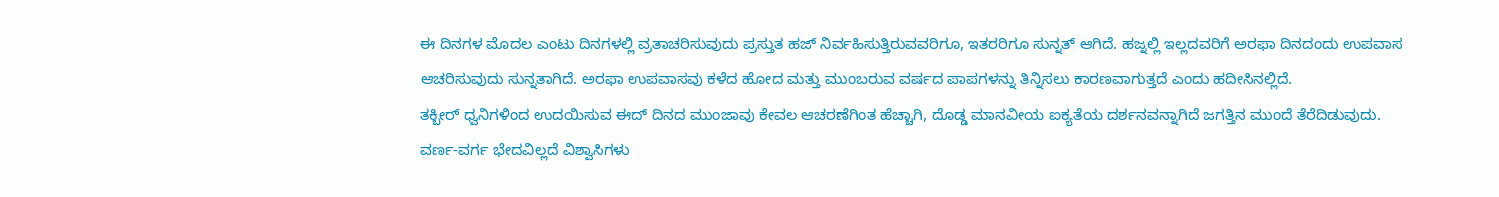ಈ ದಿನಗಳ ಮೊದಲ ಎಂಟು ದಿನಗಳಲ್ಲಿ ವ್ರತಾಚರಿಸುವುದು ಪ್ರಸ್ತುತ ಹಜ್ ನಿರ್ವಹಿಸುತ್ತಿರುವವರಿಗೂ, ಇತರರಿಗೂ ಸುನ್ನತ್ ಆಗಿದೆ. ಹಜ್ನಲ್ಲಿ ಇಲ್ಲದವರಿಗೆ ಅರಫಾ ದಿನದಂದು ಉಪವಾಸ ಆಚರಿಸುವುದು ಸುನ್ನತಾಗಿದೆ. ಅರಫಾ ಉಪವಾಸವು ಕಳೆದ ಹೋದ ಮತ್ತು ಮುಂಬರುವ ವರ್ಷದ ಪಾಪಗಳನ್ನು ತಿನ್ನಿಸಲು ಕಾರಣವಾಗುತ್ತದೆ ಎಂದು ಹದೀಸಿನಲ್ಲಿದೆ.
ತಕ್ಬೀರ್ ಧ್ವನಿಗಳಿಂದ ಉದಯಿಸುವ ಈದ್ ದಿನದ ಮುಂಜಾವು ಕೇವಲ ಆಚರಣೆಗಿಂತ ಹೆಚ್ಚಾಗಿ, ದೊಡ್ಡ ಮಾನವೀಯ ಐಕ್ಯತೆಯ ದರ್ಶನವನ್ನಾಗಿದೆ ಜಗತ್ತಿನ ಮುಂದೆ ತೆರೆದಿಡುವುದು. ವರ್ಣ-ವರ್ಗ ಭೇದವಿಲ್ಲದೆ ವಿಶ್ವಾಸಿಗಳು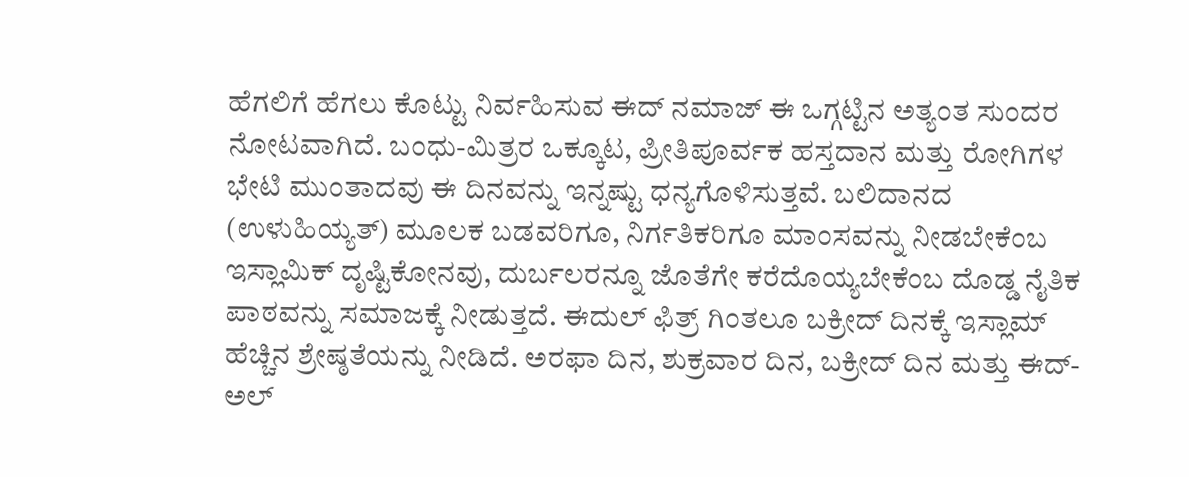ಹೆಗಲಿಗೆ ಹೆಗಲು ಕೊಟ್ಟು ನಿರ್ವಹಿಸುವ ಈದ್ ನಮಾಜ್ ಈ ಒಗ್ಗಟ್ಟಿನ ಅತ್ಯಂತ ಸುಂದರ ನೋಟವಾಗಿದೆ. ಬಂಧು-ಮಿತ್ರರ ಒಕ್ಕೂಟ, ಪ್ರೀತಿಪೂರ್ವಕ ಹಸ್ತದಾನ ಮತ್ತು ರೋಗಿಗಳ ಭೇಟಿ ಮುಂತಾದವು ಈ ದಿನವನ್ನು ಇನ್ನಷ್ಟು ಧನ್ಯಗೊಳಿಸುತ್ತವೆ. ಬಲಿದಾನದ (ಉಳುಹಿಯ್ಯತ್) ಮೂಲಕ ಬಡವರಿಗೂ, ನಿರ್ಗತಿಕರಿಗೂ ಮಾಂಸವನ್ನು ನೀಡಬೇಕೆಂಬ ಇಸ್ಲಾಮಿಕ್ ದೃಷ್ಟಿಕೋನವು, ದುರ್ಬಲರನ್ನೂ ಜೊತೆಗೇ ಕರೆದೊಯ್ಯಬೇಕೆಂಬ ದೊಡ್ಡ ನೈತಿಕ ಪಾಠವನ್ನು ಸಮಾಜಕ್ಕೆ ನೀಡುತ್ತದೆ. ಈದುಲ್ ಫಿತ್ರ್ ಗಿಂತಲೂ ಬಕ್ರೀದ್ ದಿನಕ್ಕೆ ಇಸ್ಲಾಮ್ ಹೆಚ್ಚಿನ ಶ್ರೇಷ್ಠತೆಯನ್ನು ನೀಡಿದೆ. ಅರಫಾ ದಿನ, ಶುಕ್ರವಾರ ದಿನ, ಬಕ್ರೀದ್ ದಿನ ಮತ್ತು ಈದ್-ಅಲ್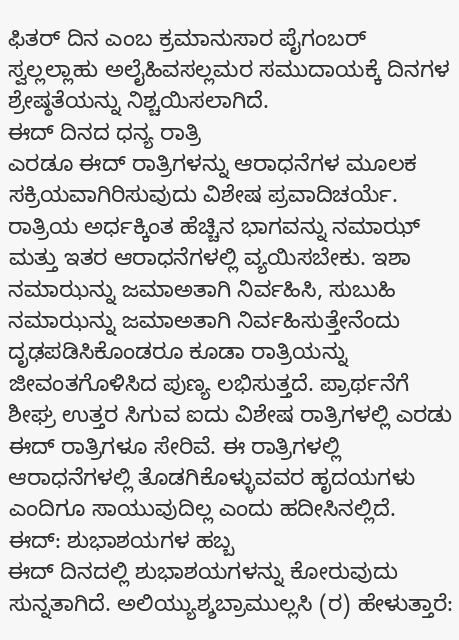ಫಿತರ್ ದಿನ ಎಂಬ ಕ್ರಮಾನುಸಾರ ಪೈಗಂಬರ್ ಸ್ವಲ್ಲಲ್ಲಾಹು ಅಲೈಹಿವಸಲ್ಲಮರ ಸಮುದಾಯಕ್ಕೆ ದಿನಗಳ ಶ್ರೇಷ್ಠತೆಯನ್ನು ನಿಶ್ಚಯಿಸಲಾಗಿದೆ.
ಈದ್ ದಿನದ ಧನ್ಯ ರಾತ್ರಿ
ಎರಡೂ ಈದ್ ರಾತ್ರಿಗಳನ್ನು ಆರಾಧನೆಗಳ ಮೂಲಕ ಸಕ್ರಿಯವಾಗಿರಿಸುವುದು ವಿಶೇಷ ಪ್ರವಾದಿಚರ್ಯೆ. ರಾತ್ರಿಯ ಅರ್ಧಕ್ಕಿಂತ ಹೆಚ್ಚಿನ ಭಾಗವನ್ನು ನಮಾಝ್ ಮತ್ತು ಇತರ ಆರಾಧನೆಗಳಲ್ಲಿ ವ್ಯಯಿಸಬೇಕು. ಇಶಾ ನಮಾಝನ್ನು ಜಮಾಅತಾಗಿ ನಿರ್ವಹಿಸಿ, ಸುಬುಹಿ ನಮಾಝನ್ನು ಜಮಾಅತಾಗಿ ನಿರ್ವಹಿಸುತ್ತೇನೆಂದು ದೃಢಪಡಿಸಿಕೊಂಡರೂ ಕೂಡಾ ರಾತ್ರಿಯನ್ನು ಜೀವಂತಗೊಳಿಸಿದ ಪುಣ್ಯ ಲಭಿಸುತ್ತದೆ. ಪ್ರಾರ್ಥನೆಗೆ ಶೀಘ್ರ ಉತ್ತರ ಸಿಗುವ ಐದು ವಿಶೇಷ ರಾತ್ರಿಗಳಲ್ಲಿ ಎರಡು ಈದ್ ರಾತ್ರಿಗಳೂ ಸೇರಿವೆ. ಈ ರಾತ್ರಿಗಳಲ್ಲಿ ಆರಾಧನೆಗಳಲ್ಲಿ ತೊಡಗಿಕೊಳ್ಳುವವರ ಹೃದಯಗಳು ಎಂದಿಗೂ ಸಾಯುವುದಿಲ್ಲ ಎಂದು ಹದೀಸಿನಲ್ಲಿದೆ.
ಈದ್: ಶುಭಾಶಯಗಳ ಹಬ್ಬ
ಈದ್ ದಿನದಲ್ಲಿ ಶುಭಾಶಯಗಳನ್ನು ಕೋರುವುದು ಸುನ್ನತಾಗಿದೆ. ಅಲಿಯ್ಯುಶ್ಶಬ್ರಾಮುಲ್ಲಸಿ (ರ) ಹೇಳುತ್ತಾರೆ: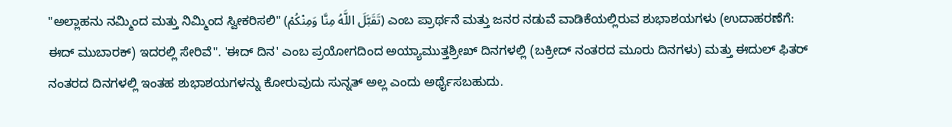"ಅಲ್ಲಾಹನು ನಮ್ಮಿಂದ ಮತ್ತು ನಿಮ್ಮಿಂದ ಸ್ವೀಕರಿಸಲಿ" (تَقَبَّلَ اللَّهُ مِنَّا وَمِنْكُمْ) ಎಂಬ ಪ್ರಾರ್ಥನೆ ಮತ್ತು ಜನರ ನಡುವೆ ವಾಡಿಕೆಯಲ್ಲಿರುವ ಶುಭಾಶಯಗಳು (ಉದಾಹರಣೆಗೆ: ಈದ್ ಮುಬಾರಕ್) ಇದರಲ್ಲಿ ಸೇರಿವೆ". 'ಈದ್ ದಿನ' ಎಂಬ ಪ್ರಯೋಗದಿಂದ ಅಯ್ಯಾಮುತ್ತಶ್ರೀಖ್ ದಿನಗಳಲ್ಲಿ (ಬಕ್ರೀದ್ ನಂತರದ ಮೂರು ದಿನಗಳು) ಮತ್ತು ಈದುಲ್ ಫಿತರ್ ನಂತರದ ದಿನಗಳಲ್ಲಿ ಇಂತಹ ಶುಭಾಶಯಗಳನ್ನು ಕೋರುವುದು ಸುನ್ನತ್ ಅಲ್ಲ ಎಂದು ಅರ್ಥೈಸಬಹುದು.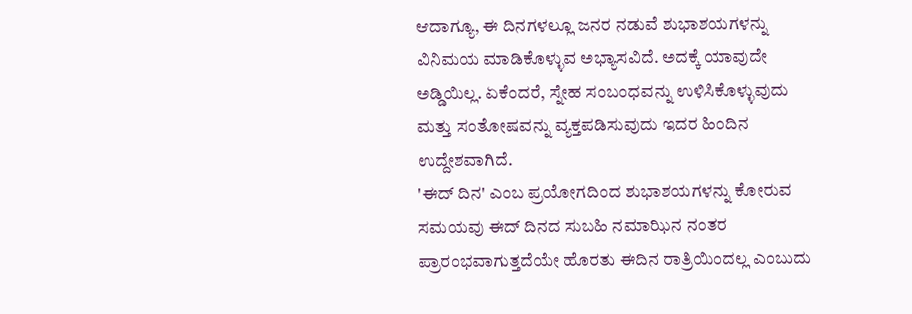ಆದಾಗ್ಯೂ, ಈ ದಿನಗಳಲ್ಲೂ ಜನರ ನಡುವೆ ಶುಭಾಶಯಗಳನ್ನು ವಿನಿಮಯ ಮಾಡಿಕೊಳ್ಳುವ ಅಭ್ಯಾಸವಿದೆ. ಅದಕ್ಕೆ ಯಾವುದೇ ಅಡ್ಡಿಯಿಲ್ಲ. ಏಕೆಂದರೆ, ಸ್ನೇಹ ಸಂಬಂಧವನ್ನು ಉಳಿಸಿಕೊಳ್ಳುವುದು ಮತ್ತು ಸಂತೋಷವನ್ನು ವ್ಯಕ್ತಪಡಿಸುವುದು ಇದರ ಹಿಂದಿನ ಉದ್ದೇಶವಾಗಿದೆ.
'ಈದ್ ದಿನ' ಎಂಬ ಪ್ರಯೋಗದಿಂದ ಶುಭಾಶಯಗಳನ್ನು ಕೋರುವ ಸಮಯವು ಈದ್ ದಿನದ ಸುಬಹಿ ನಮಾಝಿನ ನಂತರ ಪ್ರಾರಂಭವಾಗುತ್ತದೆಯೇ ಹೊರತು ಈದಿನ ರಾತ್ರಿಯಿಂದಲ್ಲ ಎಂಬುದು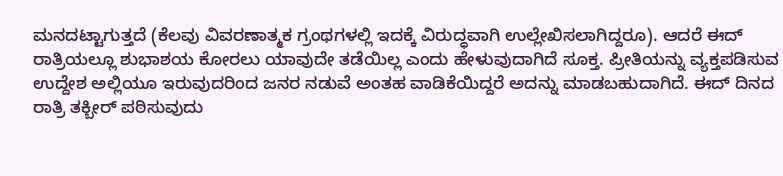ಮನದಟ್ಟಾಗುತ್ತದೆ (ಕೆಲವು ವಿವರಣಾತ್ಮಕ ಗ್ರಂಥಗಳಲ್ಲಿ ಇದಕ್ಕೆ ವಿರುದ್ಧವಾಗಿ ಉಲ್ಲೇಖಿಸಲಾಗಿದ್ದರೂ). ಆದರೆ ಈದ್ ರಾತ್ರಿಯಲ್ಲೂ ಶುಭಾಶಯ ಕೋರಲು ಯಾವುದೇ ತಡೆಯಿಲ್ಲ ಎಂದು ಹೇಳುವುದಾಗಿದೆ ಸೂಕ್ತ. ಪ್ರೀತಿಯನ್ನು ವ್ಯಕ್ತಪಡಿಸುವ ಉದ್ದೇಶ ಅಲ್ಲಿಯೂ ಇರುವುದರಿಂದ ಜನರ ನಡುವೆ ಅಂತಹ ವಾಡಿಕೆಯಿದ್ದರೆ ಅದನ್ನು ಮಾಡಬಹುದಾಗಿದೆ. ಈದ್ ದಿನದ ರಾತ್ರಿ ತಕ್ಬೀರ್ ಪಠಿಸುವುದು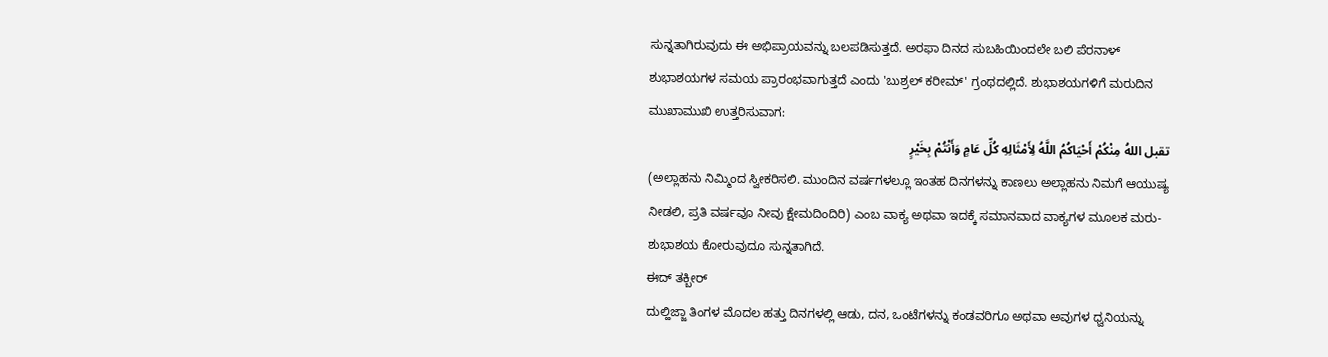ಸುನ್ನತಾಗಿರುವುದು ಈ ಅಭಿಪ್ರಾಯವನ್ನು ಬಲಪಡಿಸುತ್ತದೆ. ಅರಫಾ ದಿನದ ಸುಬಹಿಯಿಂದಲೇ ಬಲಿ ಪೆರನಾಳ್ ಶುಭಾಶಯಗಳ ಸಮಯ ಪ್ರಾರಂಭವಾಗುತ್ತದೆ ಎಂದು 'ಬುಶ್ರಲ್ ಕರೀಮ್' ಗ್ರಂಥದಲ್ಲಿದೆ. ಶುಭಾಶಯಗಳಿಗೆ ಮರುದಿನ ಮುಖಾಮುಖಿ ಉತ್ತರಿಸುವಾಗ:
تقبل اللهُ مِنْكُمْ أَحْيَاكُمُ اللَّهُ لِأَمْثَالِهِ كُلِّ عَامٍ وَأَنْتُمْ بِخَيْرٍ
(ಅಲ್ಲಾಹನು ನಿಮ್ಮಿಂದ ಸ್ವೀಕರಿಸಲಿ. ಮುಂದಿನ ವರ್ಷಗಳಲ್ಲೂ ಇಂತಹ ದಿನಗಳನ್ನು ಕಾಣಲು ಅಲ್ಲಾಹನು ನಿಮಗೆ ಆಯುಷ್ಯ ನೀಡಲಿ, ಪ್ರತಿ ವರ್ಷವೂ ನೀವು ಕ್ಷೇಮದಿಂದಿರಿ) ಎಂಬ ವಾಕ್ಯ ಅಥವಾ ಇದಕ್ಕೆ ಸಮಾನವಾದ ವಾಕ್ಯಗಳ ಮೂಲಕ ಮರು-ಶುಭಾಶಯ ಕೋರುವುದೂ ಸುನ್ನತಾಗಿದೆ.
ಈದ್ ತಕ್ಬೀರ್
ದುಲ್ಹಿಜ್ಜಾ ತಿಂಗಳ ಮೊದಲ ಹತ್ತು ದಿನಗಳಲ್ಲಿ ಆಡು, ದನ, ಒಂಟೆಗಳನ್ನು ಕಂಡವರಿಗೂ ಅಥವಾ ಅವುಗಳ ಧ್ವನಿಯನ್ನು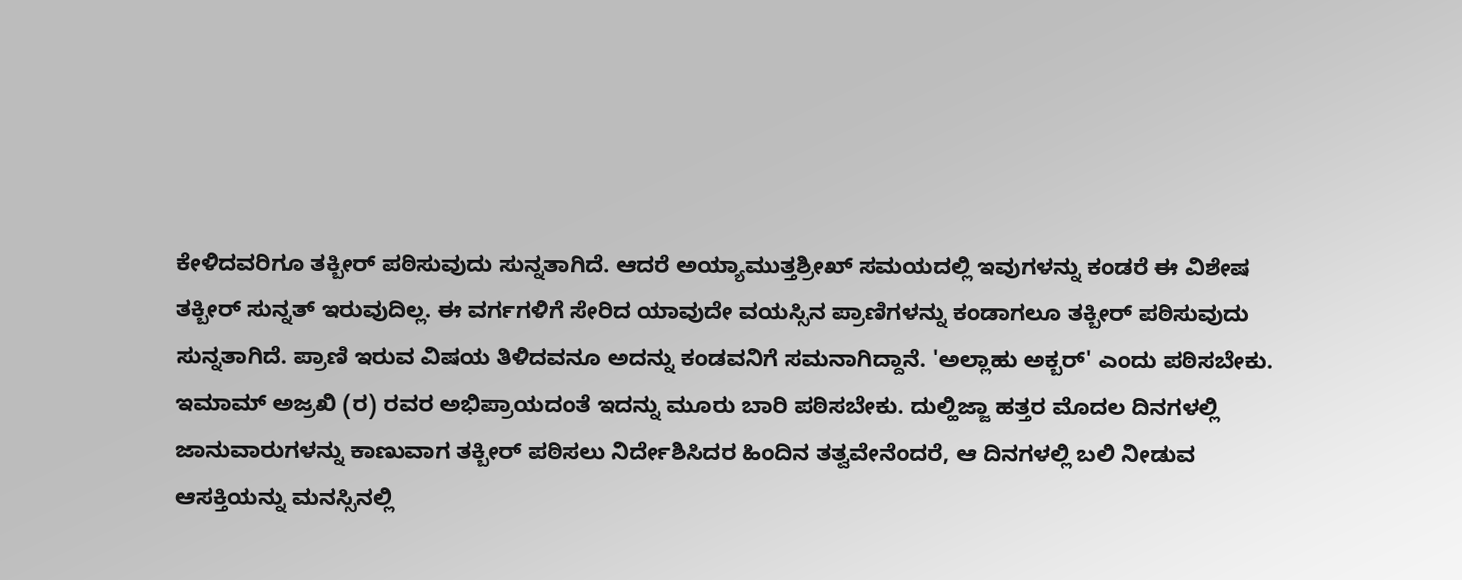ಕೇಳಿದವರಿಗೂ ತಕ್ಬೀರ್ ಪಠಿಸುವುದು ಸುನ್ನತಾಗಿದೆ. ಆದರೆ ಅಯ್ಯಾಮುತ್ತಶ್ರೀಖ್ ಸಮಯದಲ್ಲಿ ಇವುಗಳನ್ನು ಕಂಡರೆ ಈ ವಿಶೇಷ ತಕ್ಬೀರ್ ಸುನ್ನತ್ ಇರುವುದಿಲ್ಲ. ಈ ವರ್ಗಗಳಿಗೆ ಸೇರಿದ ಯಾವುದೇ ವಯಸ್ಸಿನ ಪ್ರಾಣಿಗಳನ್ನು ಕಂಡಾಗಲೂ ತಕ್ಬೀರ್ ಪಠಿಸುವುದು ಸುನ್ನತಾಗಿದೆ. ಪ್ರಾಣಿ ಇರುವ ವಿಷಯ ತಿಳಿದವನೂ ಅದನ್ನು ಕಂಡವನಿಗೆ ಸಮನಾಗಿದ್ದಾನೆ. 'ಅಲ್ಲಾಹು ಅಕ್ಬರ್' ಎಂದು ಪಠಿಸಬೇಕು. ಇಮಾಮ್ ಅಜ್ರಖಿ (ರ) ರವರ ಅಭಿಪ್ರಾಯದಂತೆ ಇದನ್ನು ಮೂರು ಬಾರಿ ಪಠಿಸಬೇಕು. ದುಲ್ಹಿಜ್ಜಾ ಹತ್ತರ ಮೊದಲ ದಿನಗಳಲ್ಲಿ ಜಾನುವಾರುಗಳನ್ನು ಕಾಣುವಾಗ ತಕ್ಬೀರ್ ಪಠಿಸಲು ನಿರ್ದೇಶಿಸಿದರ ಹಿಂದಿನ ತತ್ವವೇನೆಂದರೆ, ಆ ದಿನಗಳಲ್ಲಿ ಬಲಿ ನೀಡುವ ಆಸಕ್ತಿಯನ್ನು ಮನಸ್ಸಿನಲ್ಲಿ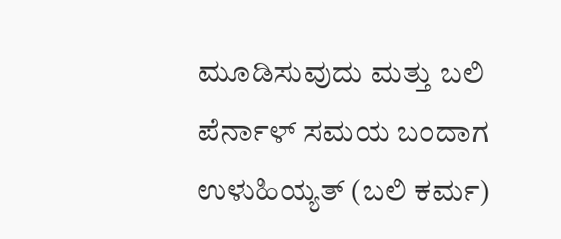ಮೂಡಿಸುವುದು ಮತ್ತು ಬಲಿ ಪೆರ್ನಾಳ್ ಸಮಯ ಬಂದಾಗ ಉಳುಹಿಯ್ಯತ್ (ಬಲಿ ಕರ್ಮ)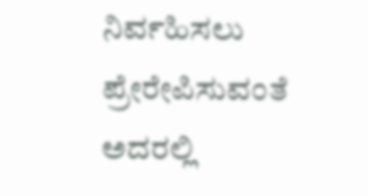ನಿರ್ವಹಿಸಲು ಪ್ರೇರೇಪಿಸುವಂತೆ ಅದರಲ್ಲಿ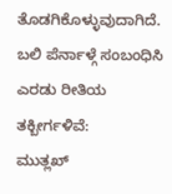ತೊಡಗಿಕೊಳ್ಳುವುದಾಗಿದೆ.
ಬಲಿ ಪೆರ್ನಾಳ್ಗೆ ಸಂಬಂಧಿಸಿ ಎರಡು ರೀತಿಯ ತಕ್ಬೀರ್ಗಳಿವೆ:
ಮುತ್ಲಖ್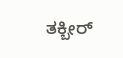ತಕ್ಬೀರ್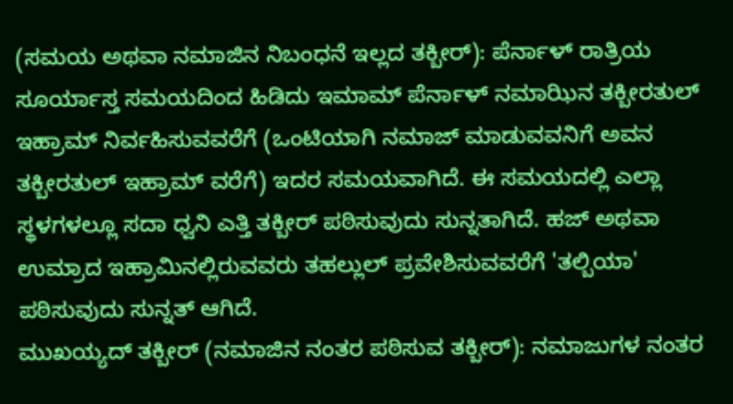(ಸಮಯ ಅಥವಾ ನಮಾಜಿನ ನಿಬಂಧನೆ ಇಲ್ಲದ ತಕ್ಬೀರ್): ಪೆರ್ನಾಳ್ ರಾತ್ರಿಯ ಸೂರ್ಯಾಸ್ತ ಸಮಯದಿಂದ ಹಿಡಿದು ಇಮಾಮ್ ಪೆರ್ನಾಳ್ ನಮಾಝಿನ ತಕ್ಬೀರತುಲ್ ಇಹ್ರಾಮ್ ನಿರ್ವಹಿಸುವವರೆಗೆ (ಒಂಟಿಯಾಗಿ ನಮಾಜ್ ಮಾಡುವವನಿಗೆ ಅವನ ತಕ್ಬೀರತುಲ್ ಇಹ್ರಾಮ್ ವರೆಗೆ) ಇದರ ಸಮಯವಾಗಿದೆ. ಈ ಸಮಯದಲ್ಲಿ ಎಲ್ಲಾ ಸ್ಥಳಗಳಲ್ಲೂ ಸದಾ ಧ್ವನಿ ಎತ್ತಿ ತಕ್ಬೀರ್ ಪಠಿಸುವುದು ಸುನ್ನತಾಗಿದೆ. ಹಜ್ ಅಥವಾ ಉಮ್ರಾದ ಇಹ್ರಾಮಿನಲ್ಲಿರುವವರು ತಹಲ್ಲುಲ್ ಪ್ರವೇಶಿಸುವವರೆಗೆ 'ತಲ್ಬಿಯಾ' ಪಠಿಸುವುದು ಸುನ್ನತ್ ಆಗಿದೆ.
ಮುಖಯ್ಯದ್ ತಕ್ಬೀರ್ (ನಮಾಜಿನ ನಂತರ ಪಠಿಸುವ ತಕ್ಬೀರ್): ನಮಾಜುಗಳ ನಂತರ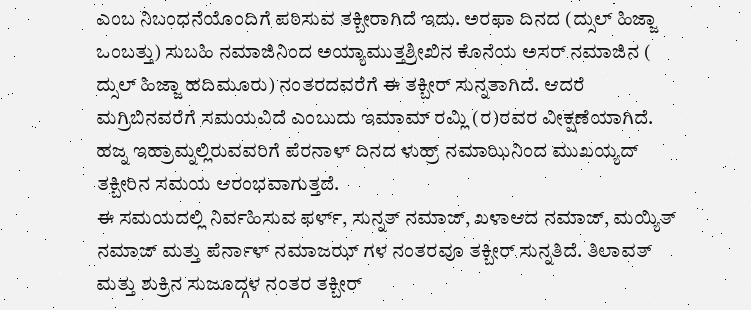ಎಂಬ ನಿಬಂಧನೆಯೊಂದಿಗೆ ಪಠಿಸುವ ತಕ್ಬೀರಾಗಿದೆ ಇದು. ಅರಫಾ ದಿನದ (ದ್ಸುಲ್ ಹಿಜ್ಜಾ ಒಂಬತ್ತು) ಸುಬಹಿ ನಮಾಜಿನಿಂದ ಅಯ್ಯಾಮುತ್ತಶ್ರೀಖಿನ ಕೊನೆಯ ಅಸರ್ ನಮಾಜಿನ ( ದ್ಸುಲ್ ಹಿಜ್ಜಾ ಹದಿಮೂರು) ನಂತರದವರೆಗೆ ಈ ತಕ್ಬೀರ್ ಸುನ್ನತಾಗಿದೆ. ಆದರೆ ಮಗ್ರಿಬಿನವರೆಗೆ ಸಮಯವಿದೆ ಎಂಬುದು ಇಮಾಮ್ ರಮ್ಲಿ (ರ)ರವರ ವೀಕ್ಷಣೆಯಾಗಿದೆ. ಹಜ್ನ ಇಹ್ರಾಮ್ನಲ್ಲಿರುವವರಿಗೆ ಪೆರನಾಳ್ ದಿನದ ಳುಹ್ರ್ ನಮಾಝಿನಿಂದ ಮುಖಯ್ಯದ್ ತಕ್ಬೀರಿನ ಸಮಯ ಆರಂಭವಾಗುತ್ತದೆ.
ಈ ಸಮಯದಲ್ಲಿ ನಿರ್ವಹಿಸುವ ಫರ್ಳ್, ಸುನ್ನತ್ ನಮಾಜ್, ಖಳಾಆದ ನಮಾಜ್, ಮಯ್ಯಿತ್ ನಮಾಜ್ ಮತ್ತು ಪೆರ್ನಾಳ್ ನಮಾಜಝ್ ಗಳ ನಂತರವೂ ತಕ್ಬೀರ್ ಸುನ್ನತಿದೆ. ತಿಲಾವತ್ ಮತ್ತು ಶುಕ್ರಿನ ಸುಜೂದ್ಗಳ ನಂತರ ತಕ್ಬೀರ್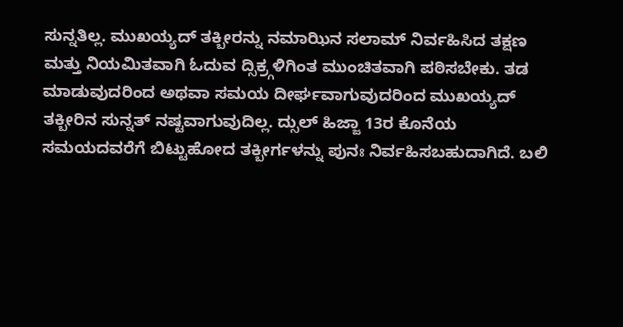ಸುನ್ನತಿಲ್ಲ. ಮುಖಯ್ಯದ್ ತಕ್ಬೀರನ್ನು ನಮಾಝಿನ ಸಲಾಮ್ ನಿರ್ವಹಿಸಿದ ತಕ್ಷಣ ಮತ್ತು ನಿಯಮಿತವಾಗಿ ಓದುವ ದ್ಸಿಕ್ರ್ಗಳಿಗಿಂತ ಮುಂಚಿತವಾಗಿ ಪಠಿಸಬೇಕು. ತಡ ಮಾಡುವುದರಿಂದ ಅಥವಾ ಸಮಯ ದೀರ್ಘವಾಗುವುದರಿಂದ ಮುಖಯ್ಯದ್ ತಕ್ಬೀರಿನ ಸುನ್ನತ್ ನಷ್ಟವಾಗುವುದಿಲ್ಲ. ದ್ಸುಲ್ ಹಿಜ್ಜಾ 13ರ ಕೊನೆಯ ಸಮಯದವರೆಗೆ ಬಿಟ್ಟುಹೋದ ತಕ್ಬೀರ್ಗಳನ್ನು ಪುನಃ ನಿರ್ವಹಿಸಬಹುದಾಗಿದೆ. ಬಲಿ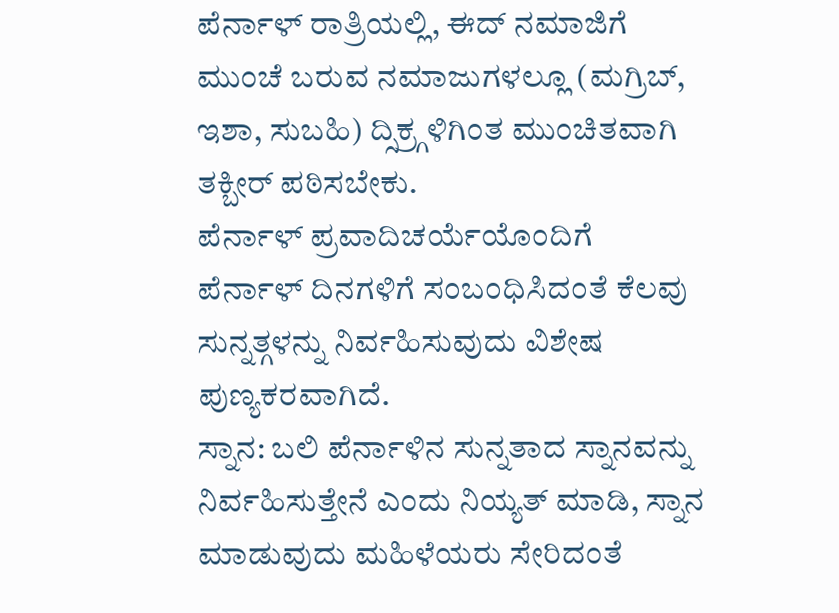ಪೆರ್ನಾಳ್ ರಾತ್ರಿಯಲ್ಲಿ, ಈದ್ ನಮಾಜಿಗೆ ಮುಂಚೆ ಬರುವ ನಮಾಜುಗಳಲ್ಲೂ (ಮಗ್ರಿಬ್, ಇಶಾ, ಸುಬಹಿ) ದ್ಸಿಕ್ರ್ಗಳಿಗಿಂತ ಮುಂಚಿತವಾಗಿ ತಕ್ಬೀರ್ ಪಠಿಸಬೇಕು.
ಪೆರ್ನಾಳ್ ಪ್ರವಾದಿಚರ್ಯೆಯೊಂದಿಗೆ
ಪೆರ್ನಾಳ್ ದಿನಗಳಿಗೆ ಸಂಬಂಧಿಸಿದಂತೆ ಕೆಲವು ಸುನ್ನತ್ಗಳನ್ನು ನಿರ್ವಹಿಸುವುದು ವಿಶೇಷ ಪುಣ್ಯಕರವಾಗಿದೆ.
ಸ್ನಾನ: ಬಲಿ ಪೆರ್ನಾಳಿನ ಸುನ್ನತಾದ ಸ್ನಾನವನ್ನು ನಿರ್ವಹಿಸುತ್ತೇನೆ ಎಂದು ನಿಯ್ಯತ್ ಮಾಡಿ, ಸ್ನಾನ ಮಾಡುವುದು ಮಹಿಳೆಯರು ಸೇರಿದಂತೆ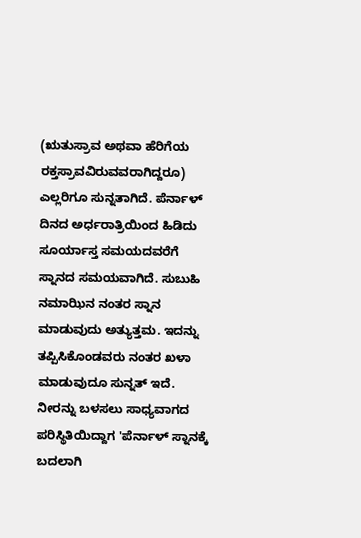(ಋತುಸ್ರಾವ ಅಥವಾ ಹೆರಿಗೆಯ ರಕ್ತಸ್ರಾವವಿರುವವರಾಗಿದ್ದರೂ) ಎಲ್ಲರಿಗೂ ಸುನ್ನತಾಗಿದೆ. ಪೆರ್ನಾಳ್ ದಿನದ ಅರ್ಧರಾತ್ರಿಯಿಂದ ಹಿಡಿದು ಸೂರ್ಯಾಸ್ತ ಸಮಯದವರೆಗೆ ಸ್ನಾನದ ಸಮಯವಾಗಿದೆ. ಸುಬುಹಿ ನಮಾಝಿನ ನಂತರ ಸ್ನಾನ ಮಾಡುವುದು ಅತ್ಯುತ್ತಮ. ಇದನ್ನು ತಪ್ಪಿಸಿಕೊಂಡವರು ನಂತರ ಖಳಾ ಮಾಡುವುದೂ ಸುನ್ನತ್ ಇದೆ. ನೀರನ್ನು ಬಳಸಲು ಸಾಧ್ಯವಾಗದ ಪರಿಸ್ಥಿತಿಯಿದ್ದಾಗ 'ಪೆರ್ನಾಳ್ ಸ್ನಾನಕ್ಕೆ ಬದಲಾಗಿ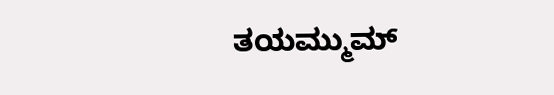ತಯಮ್ಮುಮ್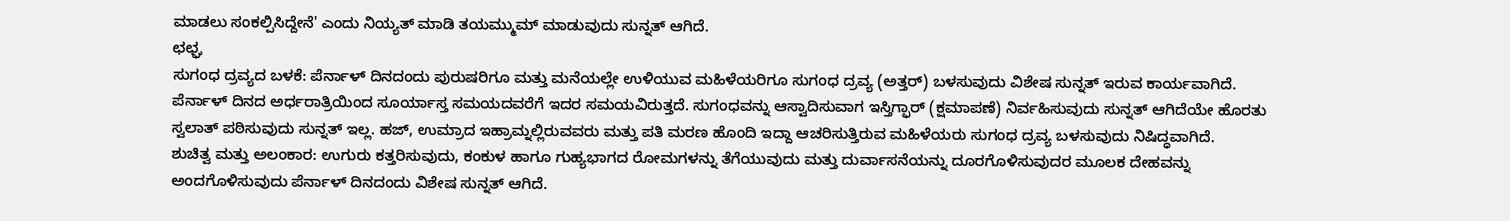ಮಾಡಲು ಸಂಕಲ್ಪಿಸಿದ್ದೇನೆ' ಎಂದು ನಿಯ್ಯತ್ ಮಾಡಿ ತಯಮ್ಮುಮ್ ಮಾಡುವುದು ಸುನ್ನತ್ ಆಗಿದೆ.
ಛಛ್ಘ
ಸುಗಂಧ ದ್ರವ್ಯದ ಬಳಕೆ: ಪೆರ್ನಾಳ್ ದಿನದಂದು ಪುರುಷರಿಗೂ ಮತ್ತು ಮನೆಯಲ್ಲೇ ಉಳಿಯುವ ಮಹಿಳೆಯರಿಗೂ ಸುಗಂಧ ದ್ರವ್ಯ (ಅತ್ತರ್) ಬಳಸುವುದು ವಿಶೇಷ ಸುನ್ನತ್ ಇರುವ ಕಾರ್ಯವಾಗಿದೆ. ಪೆರ್ನಾಳ್ ದಿನದ ಅರ್ಧರಾತ್ರಿಯಿಂದ ಸೂರ್ಯಾಸ್ತ ಸಮಯದವರೆಗೆ ಇದರ ಸಮಯವಿರುತ್ತದೆ. ಸುಗಂಧವನ್ನು ಆಸ್ವಾದಿಸುವಾಗ ಇಸ್ತಿಗ್ಫಾರ್ (ಕ್ಷಮಾಪಣೆ) ನಿರ್ವಹಿಸುವುದು ಸುನ್ನತ್ ಆಗಿದೆಯೇ ಹೊರತು ಸ್ವಲಾತ್ ಪಠಿಸುವುದು ಸುನ್ನತ್ ಇಲ್ಲ. ಹಜ್, ಉಮ್ರಾದ ಇಹ್ರಾಮ್ನಲ್ಲಿರುವವರು ಮತ್ತು ಪತಿ ಮರಣ ಹೊಂದಿ ಇದ್ದಾ ಆಚರಿಸುತ್ತಿರುವ ಮಹಿಳೆಯರು ಸುಗಂಧ ದ್ರವ್ಯ ಬಳಸುವುದು ನಿಷಿದ್ಧವಾಗಿದೆ.
ಶುಚಿತ್ವ ಮತ್ತು ಅಲಂಕಾರ: ಉಗುರು ಕತ್ತರಿಸುವುದು, ಕಂಕುಳ ಹಾಗೂ ಗುಹ್ಯಭಾಗದ ರೋಮಗಳನ್ನು ತೆಗೆಯುವುದು ಮತ್ತು ದುರ್ವಾಸನೆಯನ್ನು ದೂರಗೊಳಿಸುವುದರ ಮೂಲಕ ದೇಹವನ್ನು ಅಂದಗೊಳಿಸುವುದು ಪೆರ್ನಾಳ್ ದಿನದಂದು ವಿಶೇಷ ಸುನ್ನತ್ ಆಗಿದೆ.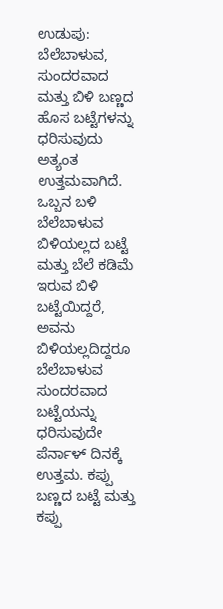ಉಡುಪು: ಬೆಲೆಬಾಳುವ, ಸುಂದರವಾದ ಮತ್ತು ಬಿಳಿ ಬಣ್ಣದ ಹೊಸ ಬಟ್ಟೆಗಳನ್ನು ಧರಿಸುವುದು ಅತ್ಯಂತ ಉತ್ತಮವಾಗಿದೆ. ಒಬ್ಬನ ಬಳಿ ಬೆಲೆಬಾಳುವ ಬಿಳಿಯಲ್ಲದ ಬಟ್ಟೆ ಮತ್ತು ಬೆಲೆ ಕಡಿಮೆ ಇರುವ ಬಿಳಿ ಬಟ್ಟೆಯಿದ್ದರೆ, ಅವನು ಬಿಳಿಯಲ್ಲದಿದ್ದರೂ ಬೆಲೆಬಾಳುವ ಸುಂದರವಾದ ಬಟ್ಟೆಯನ್ನು ಧರಿಸುವುದೇ ಪೆರ್ನಾಳ್ ದಿನಕ್ಕೆ ಉತ್ತಮ. ಕಪ್ಪು ಬಣ್ಣದ ಬಟ್ಟೆ ಮತ್ತು ಕಪ್ಪು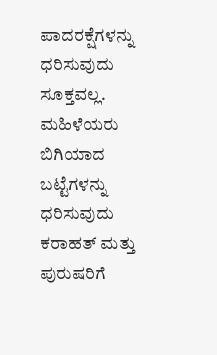ಪಾದರಕ್ಷೆಗಳನ್ನು ಧರಿಸುವುದು ಸೂಕ್ತವಲ್ಲ. ಮಹಿಳೆಯರು ಬಿಗಿಯಾದ ಬಟ್ಟೆಗಳನ್ನು ಧರಿಸುವುದು ಕರಾಹತ್ ಮತ್ತು ಪುರುಷರಿಗೆ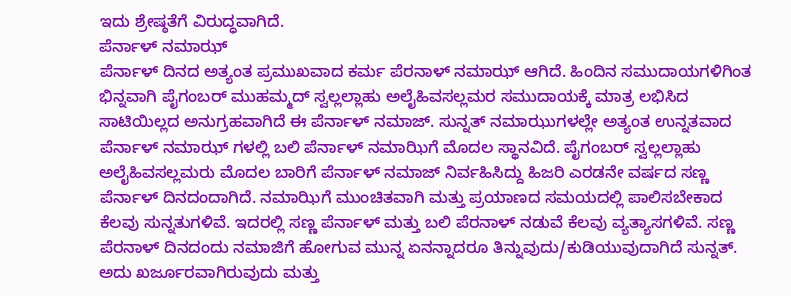ಇದು ಶ್ರೇಷ್ಠತೆಗೆ ವಿರುದ್ಧವಾಗಿದೆ.
ಪೆರ್ನಾಳ್ ನಮಾಝ್
ಪೆರ್ನಾಳ್ ದಿನದ ಅತ್ಯಂತ ಪ್ರಮುಖವಾದ ಕರ್ಮ ಪೆರನಾಳ್ ನಮಾಝ್ ಆಗಿದೆ. ಹಿಂದಿನ ಸಮುದಾಯಗಳಿಗಿಂತ ಭಿನ್ನವಾಗಿ ಪೈಗಂಬರ್ ಮುಹಮ್ಮದ್ ಸ್ವಲ್ಲಲ್ಲಾಹು ಅಲೈಹಿವಸಲ್ಲಮರ ಸಮುದಾಯಕ್ಕೆ ಮಾತ್ರ ಲಭಿಸಿದ ಸಾಟಿಯಿಲ್ಲದ ಅನುಗ್ರಹವಾಗಿದೆ ಈ ಪೆರ್ನಾಳ್ ನಮಾಜ್. ಸುನ್ನತ್ ನಮಾಝುಗಳಲ್ಲೇ ಅತ್ಯಂತ ಉನ್ನತವಾದ ಪೆರ್ನಾಳ್ ನಮಾಝ್ ಗಳಲ್ಲಿ ಬಲಿ ಪೆರ್ನಾಳ್ ನಮಾಝಿಗೆ ಮೊದಲ ಸ್ಥಾನವಿದೆ. ಪೈಗಂಬರ್ ಸ್ವಲ್ಲಲ್ಲಾಹು ಅಲೈಹಿವಸಲ್ಲಮರು ಮೊದಲ ಬಾರಿಗೆ ಪೆರ್ನಾಳ್ ನಮಾಜ್ ನಿರ್ವಹಿಸಿದ್ದು ಹಿಜರಿ ಎರಡನೇ ವರ್ಷದ ಸಣ್ಣ ಪೆರ್ನಾಳ್ ದಿನದಂದಾಗಿದೆ. ನಮಾಝಿಗೆ ಮುಂಚಿತವಾಗಿ ಮತ್ತು ಪ್ರಯಾಣದ ಸಮಯದಲ್ಲಿ ಪಾಲಿಸಬೇಕಾದ ಕೆಲವು ಸುನ್ನತುಗಳಿವೆ. ಇದರಲ್ಲಿ ಸಣ್ಣ ಪೆರ್ನಾಳ್ ಮತ್ತು ಬಲಿ ಪೆರನಾಳ್ ನಡುವೆ ಕೆಲವು ವ್ಯತ್ಯಾಸಗಳಿವೆ. ಸಣ್ಣ ಪೆರನಾಳ್ ದಿನದಂದು ನಮಾಜಿಗೆ ಹೋಗುವ ಮುನ್ನ ಏನನ್ನಾದರೂ ತಿನ್ನುವುದು/ಕುಡಿಯುವುದಾಗಿದೆ ಸುನ್ನತ್. ಅದು ಖರ್ಜೂರವಾಗಿರುವುದು ಮತ್ತು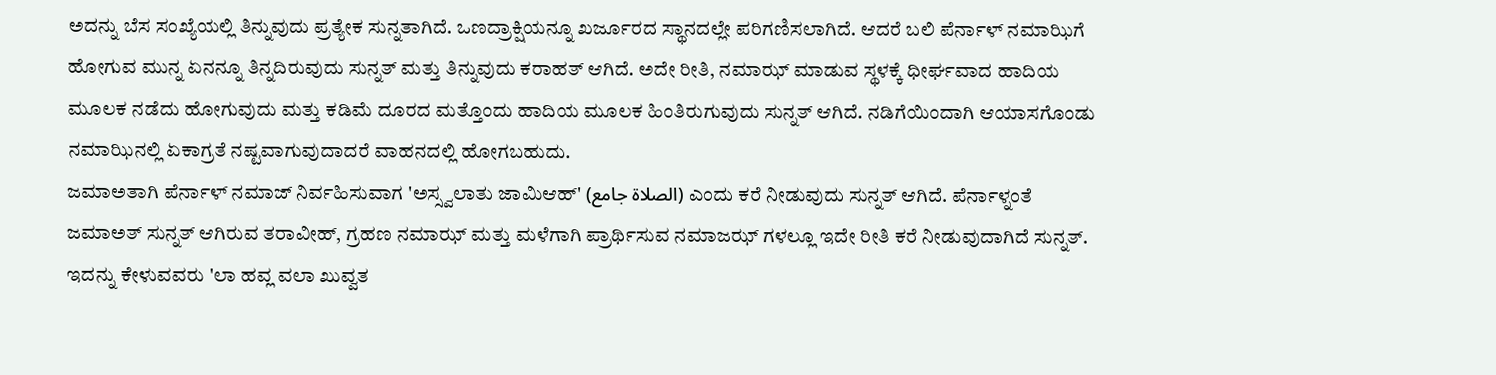ಅದನ್ನು ಬೆಸ ಸಂಖ್ಯೆಯಲ್ಲಿ ತಿನ್ನುವುದು ಪ್ರತ್ಯೇಕ ಸುನ್ನತಾಗಿದೆ. ಒಣದ್ರಾಕ್ಷಿಯನ್ನೂ ಖರ್ಜೂರದ ಸ್ಥಾನದಲ್ಲೇ ಪರಿಗಣಿಸಲಾಗಿದೆ. ಆದರೆ ಬಲಿ ಪೆರ್ನಾಳ್ ನಮಾಝಿಗೆ ಹೋಗುವ ಮುನ್ನ ಏನನ್ನೂ ತಿನ್ನದಿರುವುದು ಸುನ್ನತ್ ಮತ್ತು ತಿನ್ನುವುದು ಕರಾಹತ್ ಆಗಿದೆ. ಅದೇ ರೀತಿ, ನಮಾಝ್ ಮಾಡುವ ಸ್ಥಳಕ್ಕೆ ಧೀರ್ಘವಾದ ಹಾದಿಯ ಮೂಲಕ ನಡೆದು ಹೋಗುವುದು ಮತ್ತು ಕಡಿಮೆ ದೂರದ ಮತ್ತೊಂದು ಹಾದಿಯ ಮೂಲಕ ಹಿಂತಿರುಗುವುದು ಸುನ್ನತ್ ಆಗಿದೆ. ನಡಿಗೆಯಿಂದಾಗಿ ಆಯಾಸಗೊಂಡು ನಮಾಝಿನಲ್ಲಿ ಏಕಾಗ್ರತೆ ನಷ್ಟವಾಗುವುದಾದರೆ ವಾಹನದಲ್ಲಿ ಹೋಗಬಹುದು.
ಜಮಾಅತಾಗಿ ಪೆರ್ನಾಳ್ ನಮಾಜ್ ನಿರ್ವಹಿಸುವಾಗ 'ಅಸ್ಸ್ವಲಾತು ಜಾಮಿಆಹ್' (الصلاة جامع) ಎಂದು ಕರೆ ನೀಡುವುದು ಸುನ್ನತ್ ಆಗಿದೆ. ಪೆರ್ನಾಳ್ನಂತೆ ಜಮಾಅತ್ ಸುನ್ನತ್ ಆಗಿರುವ ತರಾವೀಹ್, ಗ್ರಹಣ ನಮಾಝ್ ಮತ್ತು ಮಳೆಗಾಗಿ ಪ್ರಾರ್ಥಿಸುವ ನಮಾಜಝ್ ಗಳಲ್ಲೂ ಇದೇ ರೀತಿ ಕರೆ ನೀಡುವುದಾಗಿದೆ ಸುನ್ನತ್. ಇದನ್ನು ಕೇಳುವವರು 'ಲಾ ಹವ್ಲ ವಲಾ ಖುವ್ವತ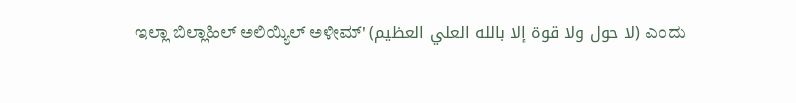ಇಲ್ಲಾ ಬಿಲ್ಲಾಹಿಲ್ ಅಲಿಯ್ಯಿಲ್ ಅಳೀಮ್' (لا حول ولا قوة إلا بالله العلي العظيم) ಎಂದು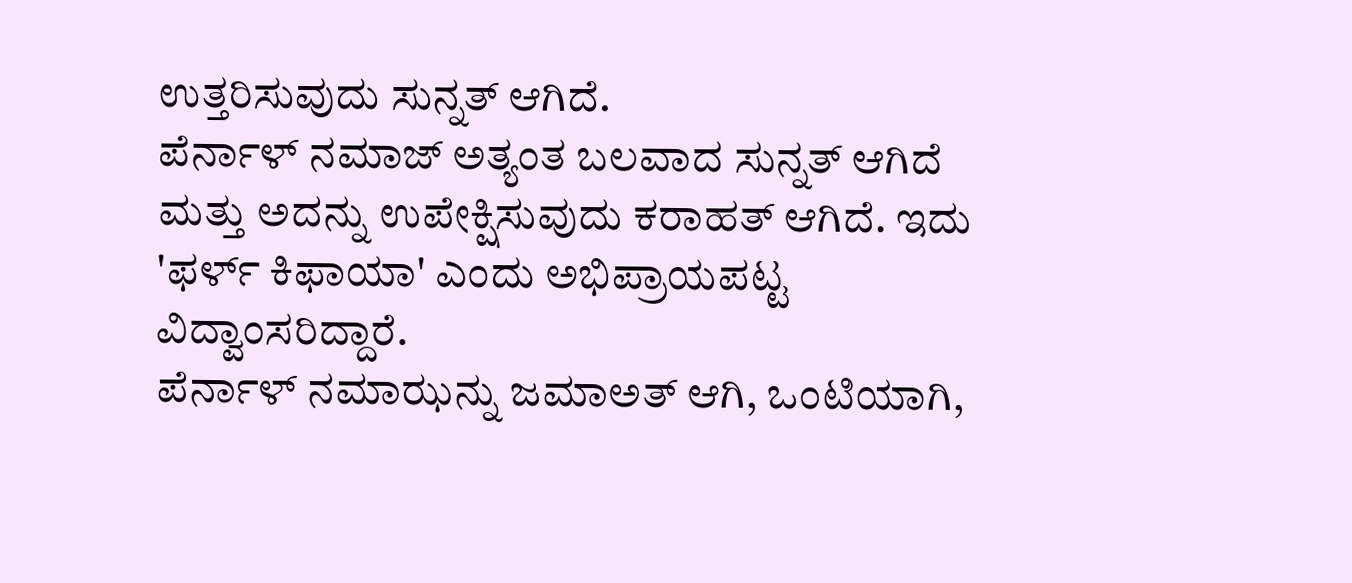ಉತ್ತರಿಸುವುದು ಸುನ್ನತ್ ಆಗಿದೆ.
ಪೆರ್ನಾಳ್ ನಮಾಜ್ ಅತ್ಯಂತ ಬಲವಾದ ಸುನ್ನತ್ ಆಗಿದೆ ಮತ್ತು ಅದನ್ನು ಉಪೇಕ್ಷಿಸುವುದು ಕರಾಹತ್ ಆಗಿದೆ. ಇದು 'ಫರ್ಳ್ ಕಿಫಾಯಾ' ಎಂದು ಅಭಿಪ್ರಾಯಪಟ್ಟ ವಿದ್ವಾಂಸರಿದ್ದಾರೆ.
ಪೆರ್ನಾಳ್ ನಮಾಝನ್ನು ಜಮಾಅತ್ ಆಗಿ, ಒಂಟಿಯಾಗಿ,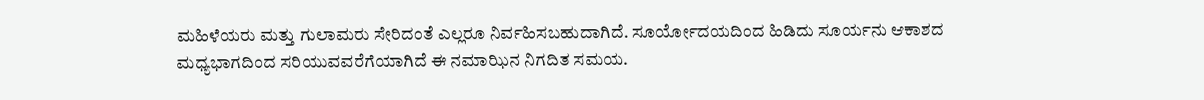ಮಹಿಳೆಯರು ಮತ್ತು ಗುಲಾಮರು ಸೇರಿದಂತೆ ಎಲ್ಲರೂ ನಿರ್ವಹಿಸಬಹುದಾಗಿದೆ. ಸೂರ್ಯೋದಯದಿಂದ ಹಿಡಿದು ಸೂರ್ಯನು ಆಕಾಶದ ಮಧ್ಯಭಾಗದಿಂದ ಸರಿಯುವವರೆಗೆಯಾಗಿದೆ ಈ ನಮಾಝಿನ ನಿಗದಿತ ಸಮಯ.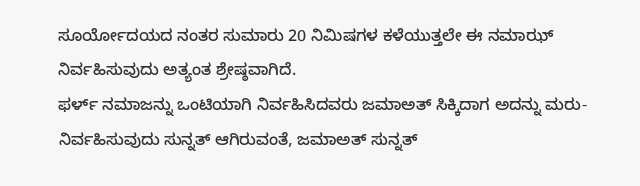ಸೂರ್ಯೋದಯದ ನಂತರ ಸುಮಾರು 20 ನಿಮಿಷಗಳ ಕಳೆಯುತ್ತಲೇ ಈ ನಮಾಝ್ ನಿರ್ವಹಿಸುವುದು ಅತ್ಯಂತ ಶ್ರೇಷ್ಠವಾಗಿದೆ.
ಫರ್ಳ್ ನಮಾಜನ್ನು ಒಂಟಿಯಾಗಿ ನಿರ್ವಹಿಸಿದವರು ಜಮಾಅತ್ ಸಿಕ್ಕಿದಾಗ ಅದನ್ನು ಮರು-ನಿರ್ವಹಿಸುವುದು ಸುನ್ನತ್ ಆಗಿರುವಂತೆ, ಜಮಾಅತ್ ಸುನ್ನತ್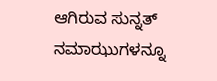ಆಗಿರುವ ಸುನ್ನತ್ ನಮಾಝುಗಳನ್ನೂ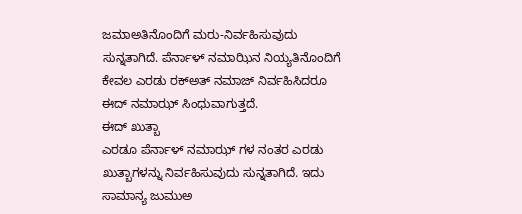ಜಮಾಅತಿನೊಂದಿಗೆ ಮರು-ನಿರ್ವಹಿಸುವುದು ಸುನ್ನತಾಗಿದೆ. ಪೆರ್ನಾಳ್ ನಮಾಝಿನ ನಿಯ್ಯತಿನೊಂದಿಗೆ ಕೇವಲ ಎರಡು ರಕ್ಅತ್ ನಮಾಜ್ ನಿರ್ವಹಿಸಿದರೂ ಈದ್ ನಮಾಝ್ ಸಿಂಧುವಾಗುತ್ತದೆ.
ಈದ್ ಖುತ್ಬಾ
ಎರಡೂ ಪೆರ್ನಾಳ್ ನಮಾಝ್ ಗಳ ನಂತರ ಎರಡು ಖುತ್ಬಾಗಳನ್ನು ನಿರ್ವಹಿಸುವುದು ಸುನ್ನತಾಗಿದೆ. ಇದು ಸಾಮಾನ್ಯ ಜುಮುಅ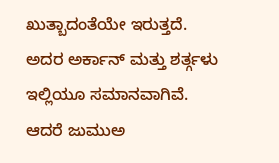ಖುತ್ಬಾದಂತೆಯೇ ಇರುತ್ತದೆ. ಅದರ ಅರ್ಕಾನ್ ಮತ್ತು ಶರ್ತ್ಗಳು ಇಲ್ಲಿಯೂ ಸಮಾನವಾಗಿವೆ. ಆದರೆ ಜುಮುಅ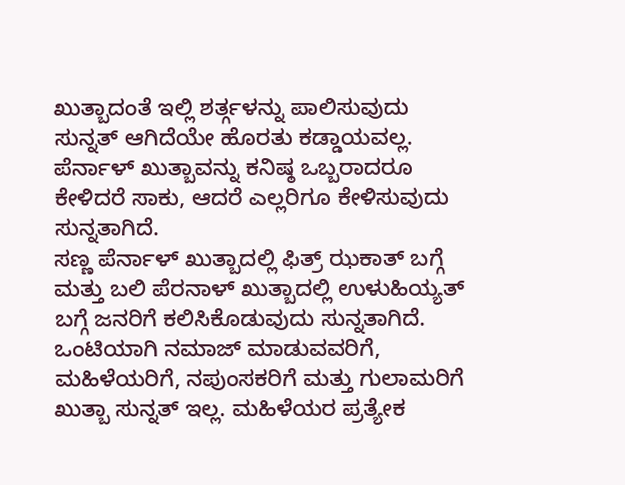ಖುತ್ಬಾದಂತೆ ಇಲ್ಲಿ ಶರ್ತ್ಗಳನ್ನು ಪಾಲಿಸುವುದು ಸುನ್ನತ್ ಆಗಿದೆಯೇ ಹೊರತು ಕಡ್ಡಾಯವಲ್ಲ. ಪೆರ್ನಾಳ್ ಖುತ್ಬಾವನ್ನು ಕನಿಷ್ಠ ಒಬ್ಬರಾದರೂ ಕೇಳಿದರೆ ಸಾಕು, ಆದರೆ ಎಲ್ಲರಿಗೂ ಕೇಳಿಸುವುದು ಸುನ್ನತಾಗಿದೆ.
ಸಣ್ಣ ಪೆರ್ನಾಳ್ ಖುತ್ಬಾದಲ್ಲಿ ಫಿತ್ರ್ ಝಕಾತ್ ಬಗ್ಗೆ ಮತ್ತು ಬಲಿ ಪೆರನಾಳ್ ಖುತ್ಬಾದಲ್ಲಿ ಉಳುಹಿಯ್ಯತ್ ಬಗ್ಗೆ ಜನರಿಗೆ ಕಲಿಸಿಕೊಡುವುದು ಸುನ್ನತಾಗಿದೆ.
ಒಂಟಿಯಾಗಿ ನಮಾಜ್ ಮಾಡುವವರಿಗೆ, ಮಹಿಳೆಯರಿಗೆ, ನಪುಂಸಕರಿಗೆ ಮತ್ತು ಗುಲಾಮರಿಗೆ ಖುತ್ಬಾ ಸುನ್ನತ್ ಇಲ್ಲ. ಮಹಿಳೆಯರ ಪ್ರತ್ಯೇಕ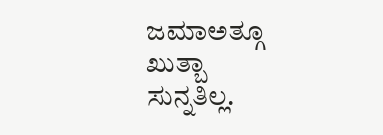ಜಮಾಅತ್ಗೂ ಖುತ್ಬಾ ಸುನ್ನತಿಲ್ಲ.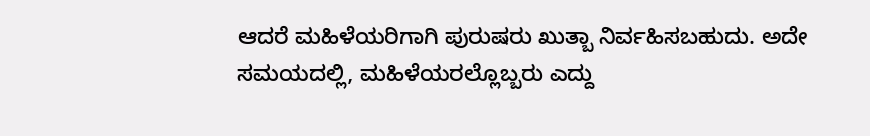ಆದರೆ ಮಹಿಳೆಯರಿಗಾಗಿ ಪುರುಷರು ಖುತ್ಬಾ ನಿರ್ವಹಿಸಬಹುದು. ಅದೇ ಸಮಯದಲ್ಲಿ, ಮಹಿಳೆಯರಲ್ಲೊಬ್ಬರು ಎದ್ದು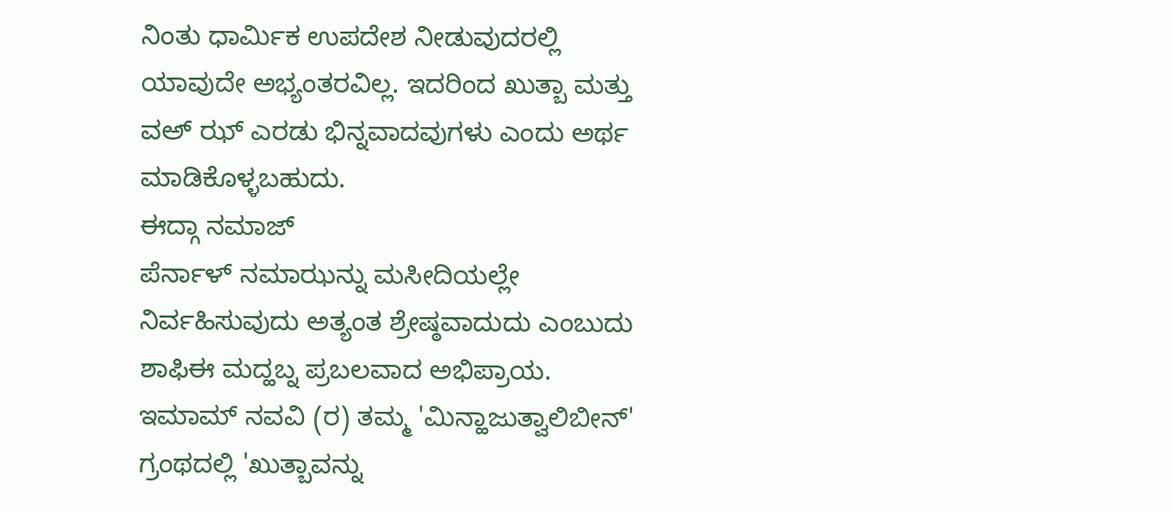ನಿಂತು ಧಾರ್ಮಿಕ ಉಪದೇಶ ನೀಡುವುದರಲ್ಲಿ ಯಾವುದೇ ಅಭ್ಯಂತರವಿಲ್ಲ. ಇದರಿಂದ ಖುತ್ಬಾ ಮತ್ತು ವಅ್ ಝ್ ಎರಡು ಭಿನ್ನವಾದವುಗಳು ಎಂದು ಅರ್ಥ ಮಾಡಿಕೊಳ್ಳಬಹುದು.
ಈದ್ಗಾ ನಮಾಜ್
ಪೆರ್ನಾಳ್ ನಮಾಝನ್ನು ಮಸೀದಿಯಲ್ಲೇ ನಿರ್ವಹಿಸುವುದು ಅತ್ಯಂತ ಶ್ರೇಷ್ಠವಾದುದು ಎಂಬುದು ಶಾಫಿಈ ಮದ್ಹಬ್ನ ಪ್ರಬಲವಾದ ಅಭಿಪ್ರಾಯ. ಇಮಾಮ್ ನವವಿ (ರ) ತಮ್ಮ 'ಮಿನ್ಹಾಜುತ್ವಾಲಿಬೀನ್' ಗ್ರಂಥದಲ್ಲಿ 'ಖುತ್ಬಾವನ್ನು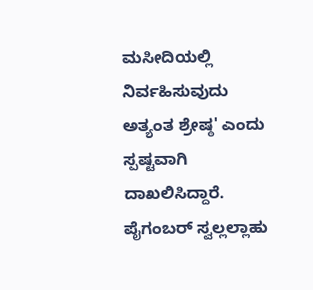ಮಸೀದಿಯಲ್ಲಿ ನಿರ್ವಹಿಸುವುದು ಅತ್ಯಂತ ಶ್ರೇಷ್ಠ' ಎಂದು ಸ್ಪಷ್ಟವಾಗಿ ದಾಖಲಿಸಿದ್ದಾರೆ. ಪೈಗಂಬರ್ ಸ್ವಲ್ಲಲ್ಲಾಹು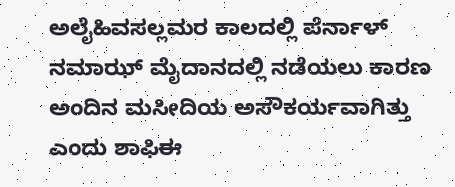ಅಲೈಹಿವಸಲ್ಲಮರ ಕಾಲದಲ್ಲಿ ಪೆರ್ನಾಳ್ ನಮಾಝ್ ಮೈದಾನದಲ್ಲಿ ನಡೆಯಲು ಕಾರಣ ಅಂದಿನ ಮಸೀದಿಯ ಅಸೌಕರ್ಯವಾಗಿತ್ತು ಎಂದು ಶಾಫಿಈ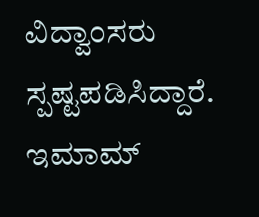ವಿದ್ವಾಂಸರು ಸ್ಪಷ್ಟಪಡಿಸಿದ್ದಾರೆ. ಇಮಾಮ್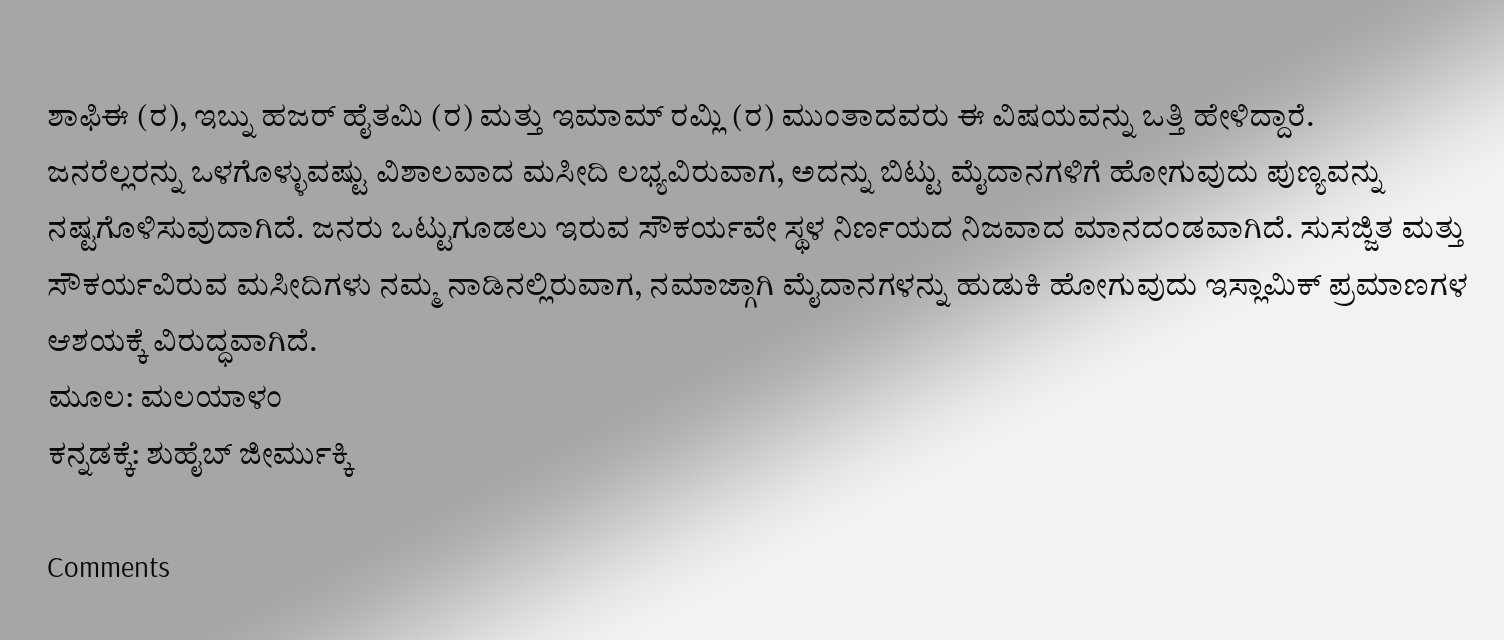ಶಾಫಿಈ (ರ), ಇಬ್ನು ಹಜರ್ ಹೈತಮಿ (ರ) ಮತ್ತು ಇಮಾಮ್ ರಮ್ಲಿ (ರ) ಮುಂತಾದವರು ಈ ವಿಷಯವನ್ನು ಒತ್ತಿ ಹೇಳಿದ್ದಾರೆ.
ಜನರೆಲ್ಲರನ್ನು ಒಳಗೊಳ್ಳುವಷ್ಟು ವಿಶಾಲವಾದ ಮಸೀದಿ ಲಭ್ಯವಿರುವಾಗ, ಅದನ್ನು ಬಿಟ್ಟು ಮೈದಾನಗಳಿಗೆ ಹೋಗುವುದು ಪುಣ್ಯವನ್ನು ನಷ್ಟಗೊಳಿಸುವುದಾಗಿದೆ. ಜನರು ಒಟ್ಟುಗೂಡಲು ಇರುವ ಸೌಕರ್ಯವೇ ಸ್ಥಳ ನಿರ್ಣಯದ ನಿಜವಾದ ಮಾನದಂಡವಾಗಿದೆ. ಸುಸಜ್ಜಿತ ಮತ್ತು ಸೌಕರ್ಯವಿರುವ ಮಸೀದಿಗಳು ನಮ್ಮ ನಾಡಿನಲ್ಲಿರುವಾಗ, ನಮಾಜ್ಗಾಗಿ ಮೈದಾನಗಳನ್ನು ಹುಡುಕಿ ಹೋಗುವುದು ಇಸ್ಲಾಮಿಕ್ ಪ್ರಮಾಣಗಳ ಆಶಯಕ್ಕೆ ವಿರುದ್ಧವಾಗಿದೆ.
ಮೂಲ: ಮಲಯಾಳಂ
ಕನ್ನಡಕ್ಕೆ: ಶುಹೈಬ್ ಜೀರ್ಮುಕ್ಕಿ

Comments